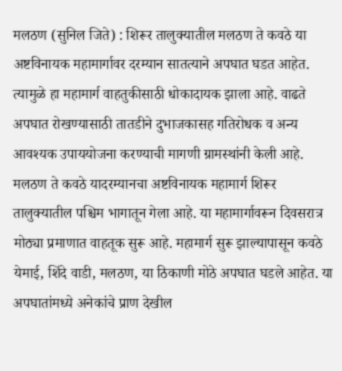मलठण (सुनिल जिते) : शिरूर तालुक्यातील मलठण ते कवठे या अष्टविनायक महामार्गावर दरम्यान सातत्याने अपघात घडत आहेत. त्यामुळे हा महामार्ग वाहतुकीसाठी धोकादायक झाला आहे. वाढते अपघात रोखण्यासाठी तातडीने दुभाजकासह गतिरोधक व अन्य आवश्यक उपाययोजना करण्याची मागणी ग्रामस्थांनी केली आहे.
मलठण ते कवठे यादरम्यानचा अष्टविनायक महामार्ग शिरूर तालुक्यातील पश्चिम भागातून गेला आहे. या महामार्गावरून दिवसरात्र मोठ्या प्रमाणात वाहतूक सुरू आहे. महामार्ग सुरू झाल्यापासून कवठे येमाई, शिंदे वाडी, मलठण, या ठिकाणी मोठे अपघात घडले आहेत. या अपघातांमध्ये अनेकांचे प्राण देखील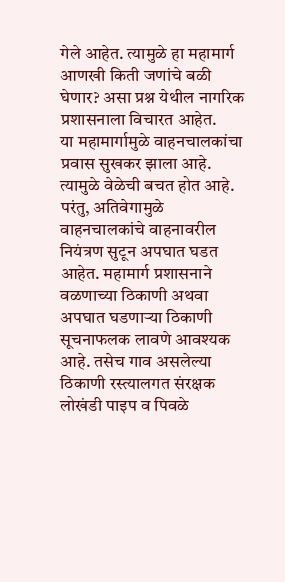गेले आहेत. त्यामुळे हा महामार्ग आणखी किती जणांचे बळी घेणार? असा प्रश्न येथील नागरिक प्रशासनाला विचारत आहेत.
या महामार्गामुळे वाहनचालकांचा प्रवास सुखकर झाला आहे. त्यामुळे वेळेची बचत होत आहे. परंतु, अतिवेगामुळे वाहनचालकांचे वाहनावरील नियंत्रण सुटून अपघात घडत आहेत. महामार्ग प्रशासनाने वळणाच्या ठिकाणी अथवा अपघात घडणाऱ्या ठिकाणी सूचनाफलक लावणे आवश्यक आहे. तसेच गाव असलेल्या ठिकाणी रस्त्यालगत संरक्षक लोखंडी पाइप व पिवळे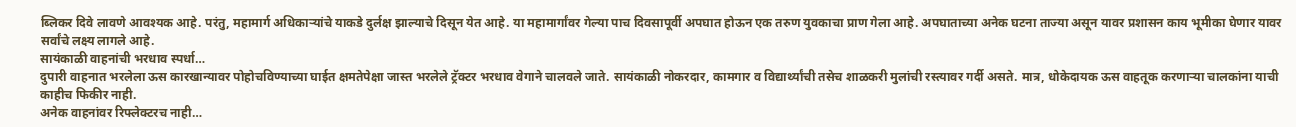ब्लिकर दिवे लावणे आवश्यक आहे. परंतु, महामार्ग अधिकाऱ्यांचे याकडे दुर्लक्ष झाल्याचे दिसून येत आहे. या महामार्गांवर गेल्या पाच दिवसापूर्वी अपघात होऊन एक तरुण युवकाचा प्राण गेला आहे. अपघाताच्या अनेक घटना ताज्या असून यावर प्रशासन काय भूमीका घेणार यावर सर्वांचे लक्ष्य लागले आहे.
सायंकाळी वाहनांची भरधाव स्पर्धा…
दुपारी वाहनात भरलेला ऊस कारखान्यावर पोहोचविण्याच्या घाईत क्षमतेपेक्षा जास्त भरलेले ट्रॅक्टर भरधाव वेगाने चालवले जाते. सायंकाळी नोकरदार, कामगार व विद्यार्थ्यांची तसेच शाळकरी मुलांची रस्त्यावर गर्दी असते. मात्र, धोकेदायक ऊस वाहतूक करणाऱ्या चालकांना याची काहीच फिकीर नाही.
अनेक वाहनांवर रिफ्लेक्टरच नाही…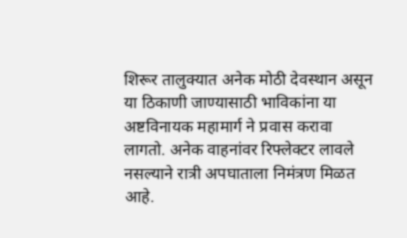शिरूर तालुक्यात अनेक मोठी देवस्थान असून या ठिकाणी जाण्यासाठी भाविकांना या अष्टविनायक महामार्ग ने प्रवास करावा लागतो. अनेक वाहनांवर रिफ्लेक्टर लावले नसल्याने रात्री अपघाताला निमंत्रण मिळत आहे.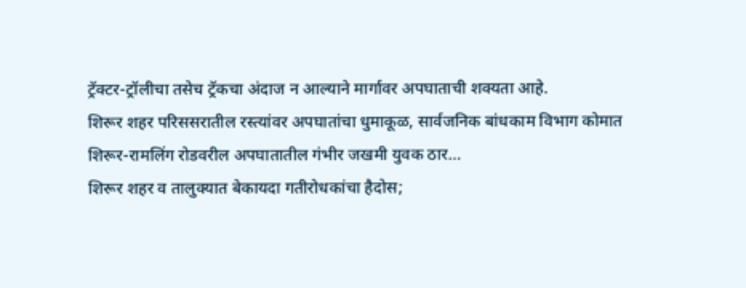ट्रॅक्टर-ट्रॉलीचा तसेच ट्रॅकचा अंदाज न आल्याने मार्गावर अपघाताची शक्यता आहे.
शिरूर शहर परिससरातील रस्त्यांवर अपघातांचा धुमाकूळ, सार्वजनिक बांधकाम विभाग कोमात
शिरूर-रामलिंग रोडवरील अपघातातील गंभीर जखमी युवक ठार…
शिरूर शहर व तालुक्यात बेकायदा गतीरोधकांचा हैदोस;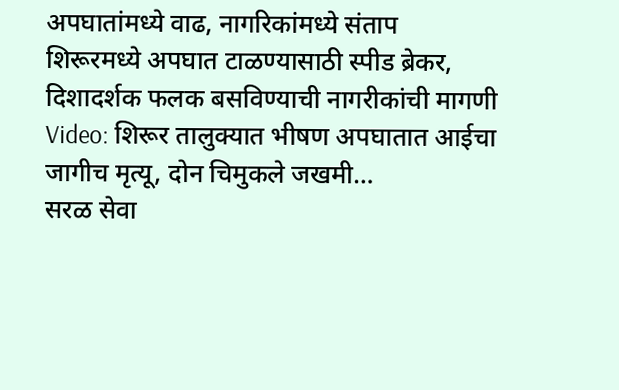अपघातांमध्ये वाढ, नागरिकांमध्ये संताप
शिरूरमध्ये अपघात टाळण्यासाठी स्पीड ब्रेकर, दिशादर्शक फलक बसविण्याची नागरीकांची मागणी
Video: शिरूर तालुक्यात भीषण अपघातात आईचा जागीच मृत्यू, दोन चिमुकले जखमी…
सरळ सेवा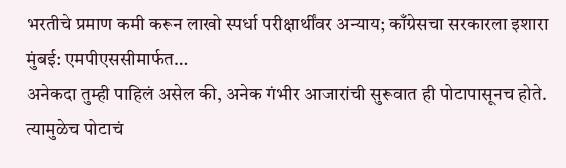भरतीचे प्रमाण कमी करून लाखो स्पर्धा परीक्षार्थींवर अन्याय; काँग्रेसचा सरकारला इशारा मुंबई: एमपीएससीमार्फत…
अनेकदा तुम्ही पाहिलं असेल की, अनेक गंभीर आजारांची सुरूवात ही पोटापासूनच होते. त्यामुळेच पोटाचं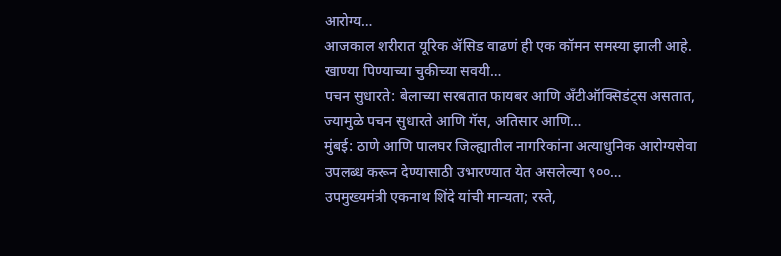आरोग्य…
आजकाल शरीरात यूरिक ॲसिड वाढणं ही एक कॉमन समस्या झाली आहे. खाण्या पिण्याच्या चुकीच्या सवयी…
पचन सुधारते: बेलाच्या सरबतात फायबर आणि अँटीऑक्सिडंट्स असतात, ज्यामुळे पचन सुधारते आणि गॅस, अतिसार आणि…
मुंबई: ठाणे आणि पालघर जिल्ह्यातील नागरिकांना अत्याधुनिक आरोग्यसेवा उपलब्ध करून देण्यासाठी उभारण्यात येत असलेल्या ९००…
उपमुख्यमंत्री एकनाथ शिंदे यांची मान्यता; रस्ते,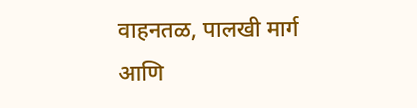वाहनतळ, पालखी मार्ग आणि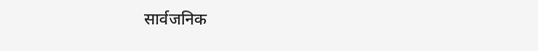सार्वजनिक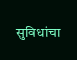सुविधांचा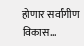होणार सर्वांगीण विकास…